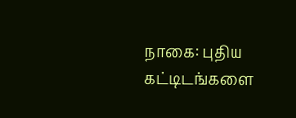நாகை: புதிய கட்டிடங்களை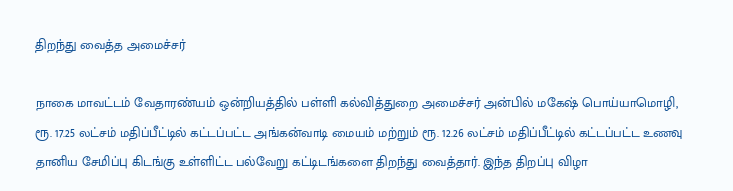திறந்து வைத்த அமைச்சர்

நாகை மாவட்டம் வேதாரண்யம் ஒன்றியத்தில் பள்ளி கல்வித்துறை அமைச்சர் அன்பில் மகேஷ் பொய்யாமொழி, ரூ. 17.25 லட்சம் மதிப்பீட்டில் கட்டப்பட்ட அங்கன்வாடி மையம் மற்றும் ரூ. 12.26 லட்சம் மதிப்பீட்டில் கட்டப்பட்ட உணவு தானிய சேமிப்பு கிடங்கு உள்ளிட்ட பல்வேறு கட்டிடங்களை திறந்து வைத்தார். இந்த திறப்பு விழா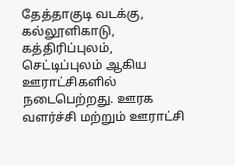தேத்தாகுடி வடக்கு, கல்லூளிகாடு, கத்திரிப்புலம், செட்டிப்புலம் ஆகிய ஊராட்சிகளில் நடைபெற்றது. ஊரக வளர்ச்சி மற்றும் ஊராட்சி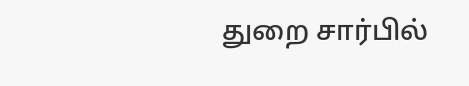துறை சார்பில்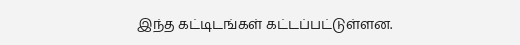இந்த கட்டிடங்கள் கட்டப்பட்டுள்ளன.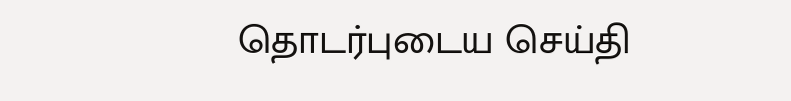தொடர்புடைய செய்தி